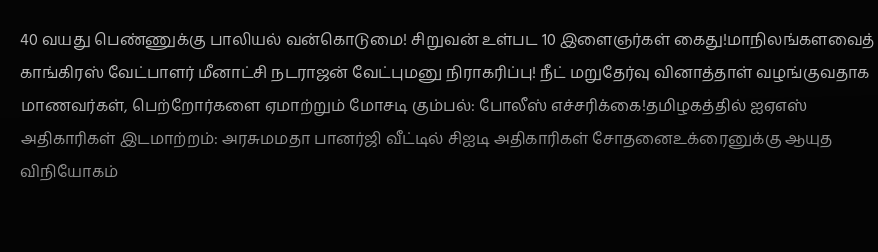40 வயது பெண்ணுக்கு பாலியல் வன்கொடுமை! சிறுவன் உள்பட 10 இளைஞர்கள் கைது!மாநிலங்களவைத் காங்கிரஸ் வேட்பாளர் மீனாட்சி நடராஜன் வேட்புமனு நிராகரிப்பு! நீட் மறுதேர்வு வினாத்தாள் வழங்குவதாக மாணவர்கள், பெற்றோர்களை ஏமாற்றும் மோசடி கும்பல்: போலீஸ் எச்சரிக்கை!தமிழகத்தில் ஐஏஎஸ் அதிகாரிகள் இடமாற்றம்: அரசுமமதா பானர்ஜி வீட்டில் சிஐடி அதிகாரிகள் சோதனைஉக்ரைனுக்கு ஆயுத விநியோகம்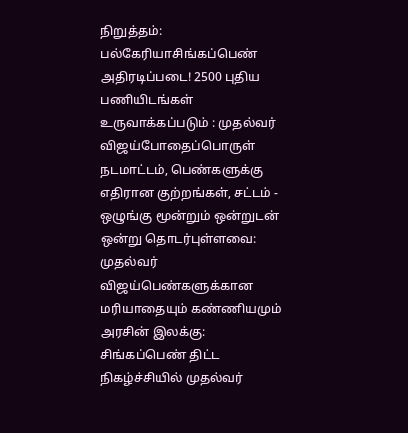நிறுத்தம்: பல்கேரியாசிங்கப்பெண் அதிரடிப்படை! 2500 புதிய பணியிடங்கள் உருவாக்கப்படும் : முதல்வர் விஜய்போதைப்பொருள் நடமாட்டம், பெண்களுக்கு எதிரான குற்றங்கள், சட்டம் - ஒழுங்கு மூன்றும் ஒன்றுடன் ஒன்று தொடர்புள்ளவை: முதல்வர் விஜய்பெண்களுக்கான மரியாதையும் கண்ணியமும் அரசின் இலக்கு: சிங்கப்பெண் திட்ட நிகழ்ச்சியில் முதல்வர்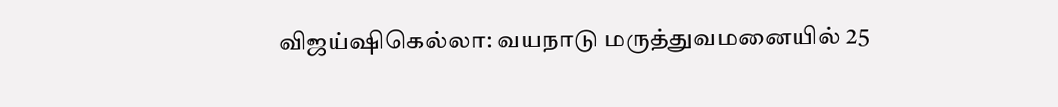விஜய்ஷிகெல்லா: வயநாடு மருத்துவமனையில் 25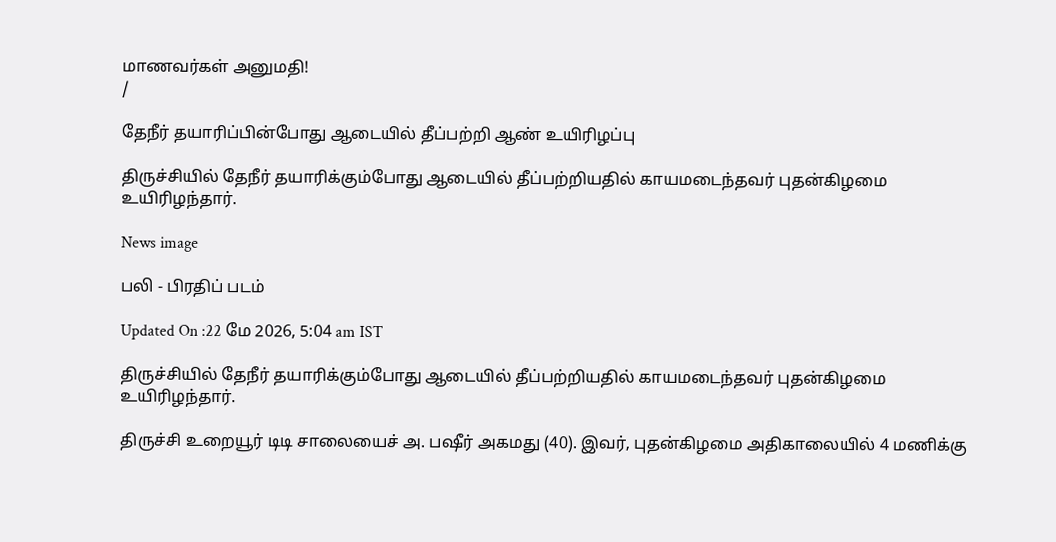மாணவர்கள் அனுமதி!
/

தேநீர் தயாரிப்பின்போது ஆடையில் தீப்பற்றி ஆண் உயிரிழப்பு

திருச்சியில் தேநீர் தயாரிக்கும்போது ஆடையில் தீப்பற்றியதில் காயமடைந்தவர் புதன்கிழமை உயிரிழந்தார்.

News image

பலி - பிரதிப் படம்

Updated On :22 மே 2026, 5:04 am IST

திருச்சியில் தேநீர் தயாரிக்கும்போது ஆடையில் தீப்பற்றியதில் காயமடைந்தவர் புதன்கிழமை உயிரிழந்தார்.

திருச்சி உறையூர் டிடி சாலையைச் அ. பஷீர் அகமது (40). இவர், புதன்கிழமை அதிகாலையில் 4 மணிக்கு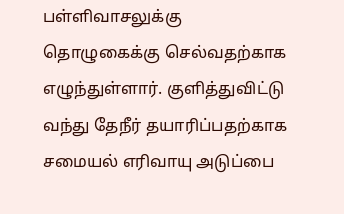பள்ளிவாசலுக்கு தொழுகைக்கு செல்வதற்காக எழுந்துள்ளார். குளித்துவிட்டு வந்து தேநீர் தயாரிப்பதற்காக சமையல் எரிவாயு அடுப்பை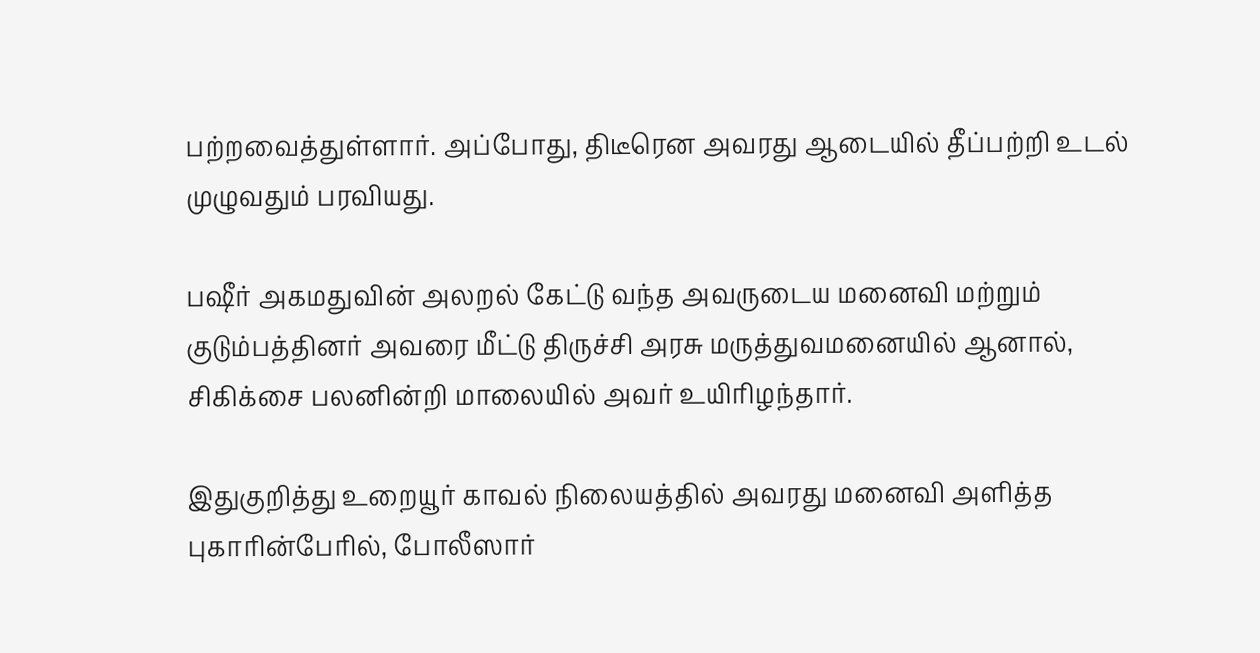பற்றவைத்துள்ளார். அப்போது, திடீரென அவரது ஆடையில் தீப்பற்றி உடல் முழுவதும் பரவியது.

பஷீர் அகமதுவின் அலறல் கேட்டு வந்த அவருடைய மனைவி மற்றும் குடும்பத்தினர் அவரை மீட்டு திருச்சி அரசு மருத்துவமனையில் ஆனால், சிகிக்சை பலனின்றி மாலையில் அவர் உயிரிழந்தார்.

இதுகுறித்து உறையூர் காவல் நிலையத்தில் அவரது மனைவி அளித்த புகாரின்பேரில், போலீஸார்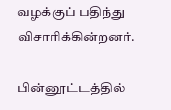வழக்குப் பதிந்து விசாரிக்கின்றனர்.

பின்னூட்டத்தில்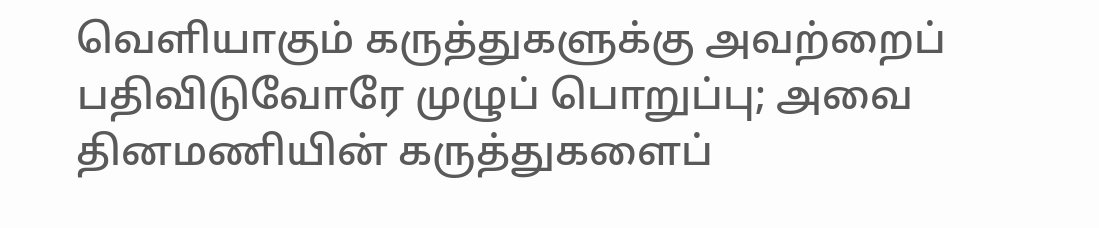வெளியாகும் கருத்துகளுக்கு அவற்றைப் பதிவிடுவோரே முழுப் பொறுப்பு; அவை தினமணியின் கருத்துகளைப்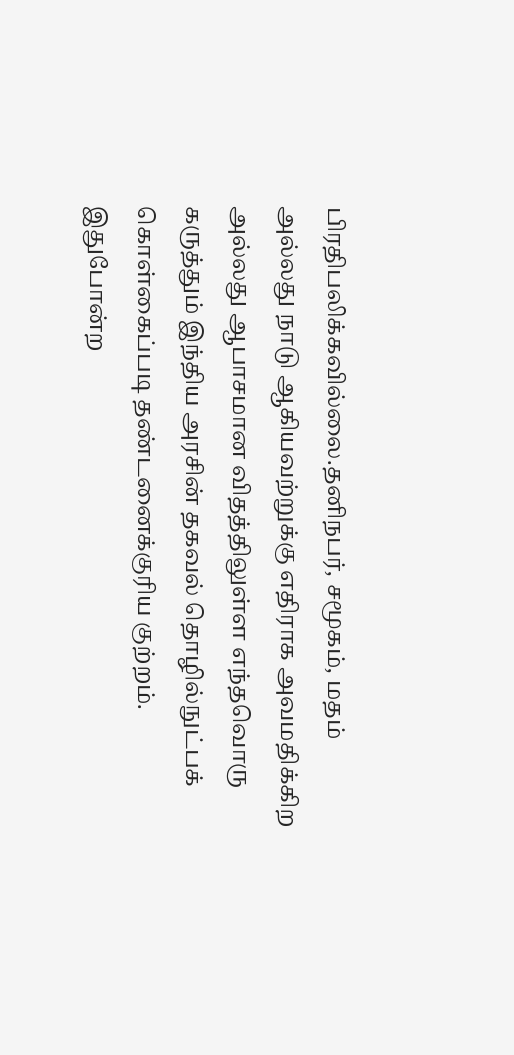பிரதிபலிக்கவில்லை.தனிநபர், சமூகம், மதம் அல்லது நாடு ஆகியவற்றுக்கு எதிராக அவமதிக்கிற அல்லது ஆபாசமான விதத்திலுள்ள எந்தவொரு கருத்தும் இந்திய அரசின் தகவல் தொழில்நுட்பக் கொள்கைப்படி தண்டனைக்குரிய குற்றம். இதுபோன்ற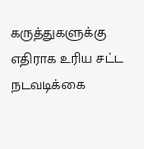கருத்துகளுக்கு எதிராக உரிய சட்ட நடவடிக்கை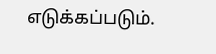எடுக்கப்படும்.